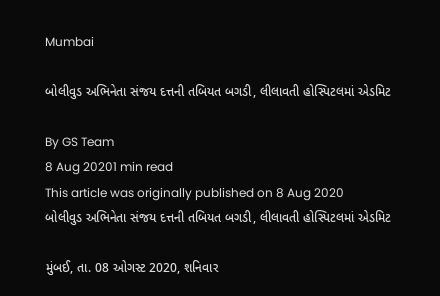Mumbai

બોલીવુડ અભિનેતા સંજય દત્તની તબિયત બગડી, લીલાવતી હોસ્પિટલમાં એડમિટ

By GS Team
8 Aug 20201 min read
This article was originally published on 8 Aug 2020
બોલીવુડ અભિનેતા સંજય દત્તની તબિયત બગડી, લીલાવતી હોસ્પિટલમાં એડમિટ

મુંબઈ, તા. 08 ઓગસ્ટ 2020, શનિવાર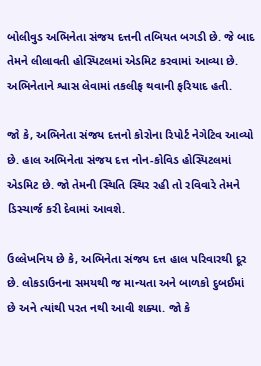બોલીવુડ અભિનેતા સંજય દત્તની તબિયત બગડી છે. જે બાદ તેમને લીલાવતી હોસ્પિટલમાં એડમિટ કરવામાં આવ્યા છે. અભિનેતાને શ્વાસ લેવામાં તકલીફ થવાની ફરિયાદ હતી.

જો કે, અભિનેતા સંજય દત્તનો કોરોના રિપોર્ટ નેગેટિવ આવ્યો છે. હાલ અભિનેતા સંજય દત્ત નોન-કોવિડ હોસ્પિટલમાં એડમિટ છે. જો તેમની સ્થિતિ સ્થિર રહી તો રવિવારે તેમને ડિસ્ચાર્જ કરી દેવામાં આવશે.

ઉલ્લેખનિય છે કે, અભિનેતા સંજય દત્ત હાલ પરિવારથી દૂર છે. લોકડાઉનના સમયથી જ માન્યતા અને બાળકો દુબઈમાં છે અને ત્યાંથી પરત નથી આવી શક્યા. જો કે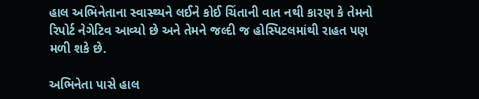હાલ અભિનેતાના સ્વાસ્થ્યને લઈને કોઈ ચિંતાની વાત નથી કારણ કે તેમનો  રિપોર્ટ નેગેટિવ આવ્યો છે અને તેમને જલ્દી જ હોસ્પિટલમાંથી રાહત પણ મળી શકે છે.

અભિનેતા પાસે હાલ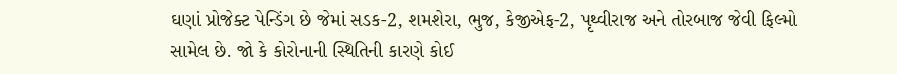ઘણાં પ્રોજેક્ટ પેન્ડિંગ છે જેમાં સડક-2, શમશેરા, ભુજ, કેજીએફ-2, પૃથ્વીરાજ અને તોરબાજ જેવી ફિલ્મો સામેલ છે. જો કે કોરોનાની સ્થિતિની કારણે કોઈ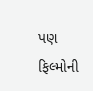પણ ફિલ્મોની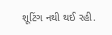શૂટિંગ નથી થઈ રહી.